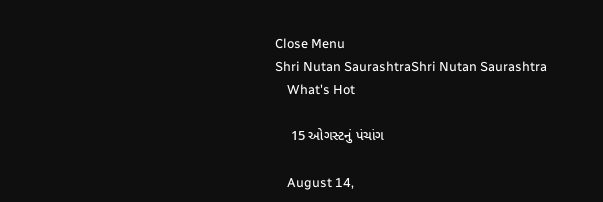Close Menu
Shri Nutan SaurashtraShri Nutan Saurashtra
    What's Hot

    15 ઓગસ્ટનું પંચાંગ

    August 14,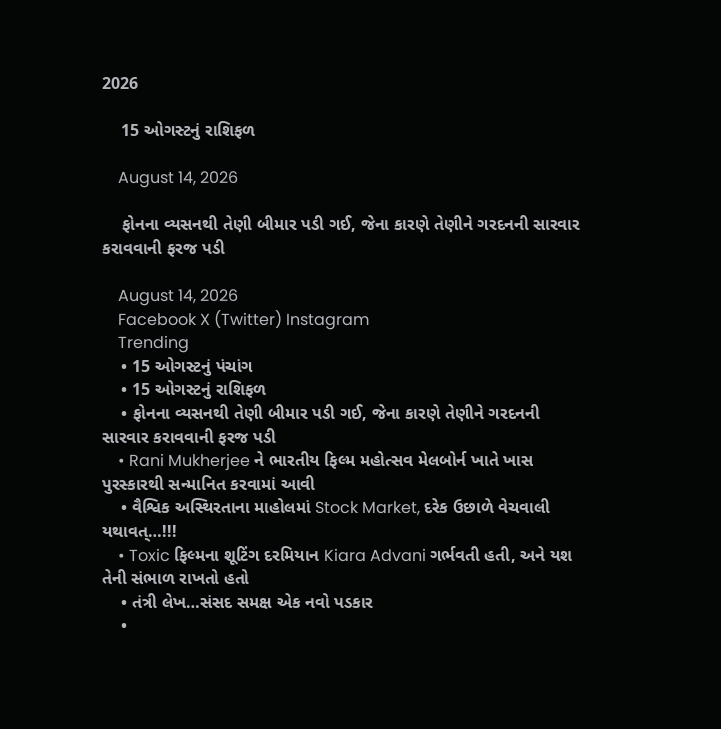2026

    15 ઓગસ્ટનું રાશિફળ

    August 14, 2026

    ફોનના વ્યસનથી તેણી બીમાર પડી ગઈ, જેના કારણે તેણીને ગરદનની સારવાર કરાવવાની ફરજ પડી

    August 14, 2026
    Facebook X (Twitter) Instagram
    Trending
    • 15 ઓગસ્ટનું પંચાંગ
    • 15 ઓગસ્ટનું રાશિફળ
    • ફોનના વ્યસનથી તેણી બીમાર પડી ગઈ, જેના કારણે તેણીને ગરદનની સારવાર કરાવવાની ફરજ પડી
    • Rani Mukherjee ને ભારતીય ફિલ્મ મહોત્સવ મેલબોર્ન ખાતે ખાસ પુરસ્કારથી સન્માનિત કરવામાં આવી
    • વૈશ્વિક અસ્થિરતાના માહોલમાં Stock Market, દરેક ઉછાળે વેચવાલી યથાવત્…!!!
    • Toxic ફિલ્મના શૂટિંગ દરમિયાન Kiara Advani ગર્ભવતી હતી, અને યશ તેની સંભાળ રાખતો હતો
    • તંત્રી લેખ…સંસદ સમક્ષ એક નવો પડકાર
    •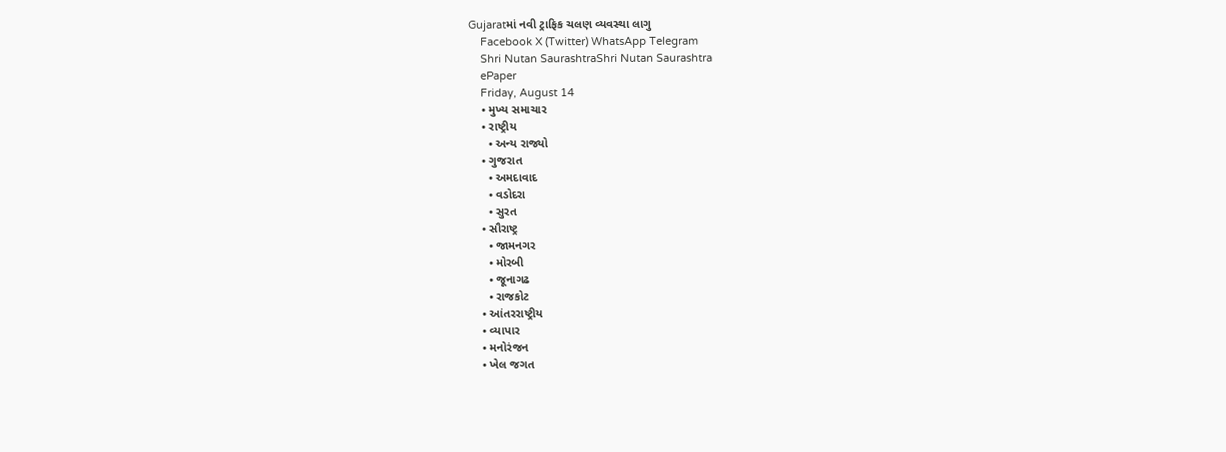Gujaratમાં નવી ટ્રાફિક ચલણ વ્યવસ્થા લાગુ
    Facebook X (Twitter) WhatsApp Telegram
    Shri Nutan SaurashtraShri Nutan Saurashtra
    ePaper
    Friday, August 14
    • મુખ્ય સમાચાર
    • રાષ્ટ્રીય
      • અન્ય રાજ્યો
    • ગુજરાત
      • અમદાવાદ
      • વડોદરા
      • સુરત
    • સૌરાષ્ટ્ર
      • જામનગર
      • મોરબી
      • જૂનાગઢ
      • રાજકોટ
    • આંતરરાષ્ટ્રીય
    • વ્યાપાર
    • મનોરંજન
    • ખેલ જગત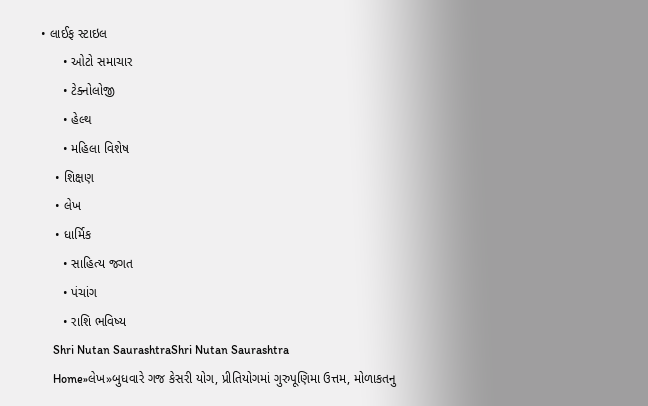• લાઈફ સ્ટાઇલ
      • ઓટો સમાચાર
      • ટેક્નોલોજી
      • હેલ્થ
      • મહિલા વિશેષ
    • શિક્ષણ
    • લેખ
    • ધાર્મિક
      • સાહિત્ય જગત
      • પંચાંગ
      • રાશિ ભવિષ્ય
    Shri Nutan SaurashtraShri Nutan Saurashtra
    Home»લેખ»બુધવારે ગજ કેસરી યોગ, પ્રીતિયોગમાં ગુરુપૂણિમા ઉત્તમ, મોળાકતનુ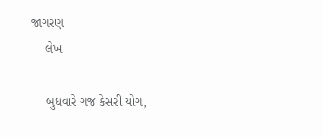જાગરણ
    લેખ

    બુધવારે ગજ કેસરી યોગ,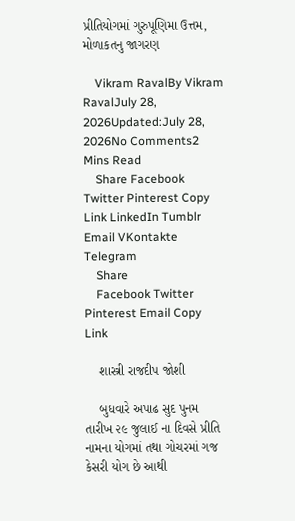પ્રીતિયોગમાં ગુરુપૂણિમા ઉત્તમ, મોળાકતનુ જાગરણ

    Vikram RavalBy Vikram RavalJuly 28, 2026Updated:July 28, 2026No Comments2 Mins Read
    Share Facebook Twitter Pinterest Copy Link LinkedIn Tumblr Email VKontakte Telegram
    Share
    Facebook Twitter Pinterest Email Copy Link

    શાસ્ત્રી રાજદીપ જોશી

    બુધવારે અપાઢ સુદ પુનમ તારીખ ૨૯ જુલાઈ ના દિવસે પ્રીતિ નામના યોગમાં તથા ગોચરમાં ગજ કેસરી યોગ છે આથી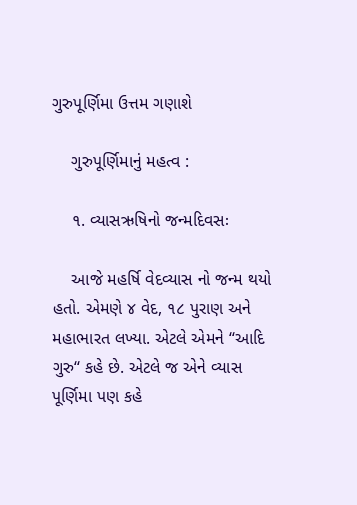ગુરુપૂર્ણિમા ઉત્તમ ગણાશે

    ગુરુપૂર્ણિમાનું મહત્વ :

    ૧. વ્યાસઋષિનો જન્મદિવસઃ

    આજે મહર્ષિ વેદવ્યાસ નો જન્મ થયો હતો. એમણે ૪ વેદ, ૧૮ પુરાણ અને મહાભારત લખ્યા. એટલે એમને ‘‘આદિ ગુરુ‘‘ કહે છે. એટલે જ એને વ્યાસ પૂર્ણિમા પણ કહે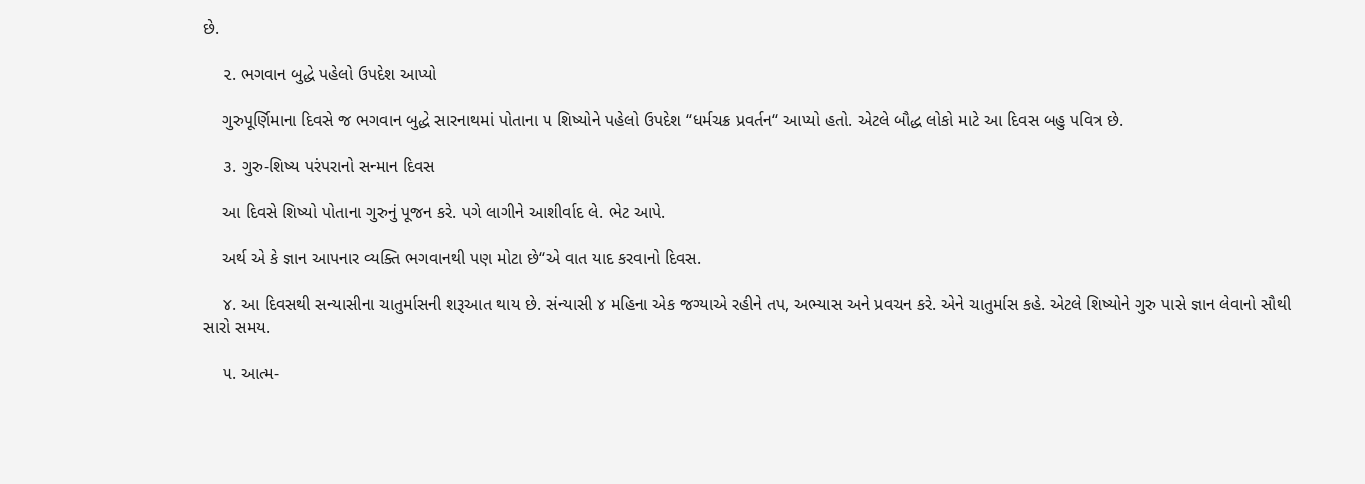છે.

    ૨. ભગવાન બુદ્ધે પહેલો ઉપદેશ આપ્યો

    ગુરુપૂર્ણિમાના દિવસે જ ભગવાન બુદ્ધે સારનાથમાં પોતાના ૫ શિષ્યોને પહેલો ઉપદેશ ‘‘ધર્મચક્ર પ્રવર્તન‘‘ આપ્યો હતો. એટલે બૌદ્ધ લોકો માટે આ દિવસ બહુ પવિત્ર છે.

    ૩. ગુરુ-શિષ્ય પરંપરાનો સન્માન દિવસ

    આ દિવસે શિષ્યો પોતાના ગુરુનું પૂજન કરે. પગે લાગીને આશીર્વાદ લે. ભેટ આપે.

    અર્થ એ કે જ્ઞાન આપનાર વ્યક્તિ ભગવાનથી પણ મોટા છે‘‘એ વાત યાદ કરવાનો દિવસ.

    ૪. આ દિવસથી સન્યાસીના ચાતુર્માસની શરૂઆત થાય છે. સંન્યાસી ૪ મહિના એક જગ્યાએ રહીને તપ, અભ્યાસ અને પ્રવચન કરે. એને ચાતુર્માસ કહે. એટલે શિષ્યોને ગુરુ પાસે જ્ઞાન લેવાનો સૌથી સારો સમય.

    ૫. આત્મ-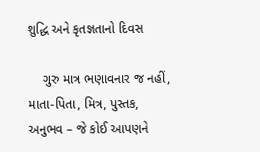શુદ્ધિ અને કૃતજ્ઞતાનો દિવસ

    ગુરુ માત્ર ભણાવનાર જ નહીં, માતા-પિતા, મિત્ર, પુસ્તક, અનુભવ – જે કોઈ આપણને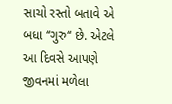સાચો રસ્તો બતાવે એ બધા ‘‘ગુરુ‘‘ છે. એટલે આ દિવસે આપણે જીવનમાં મળેલા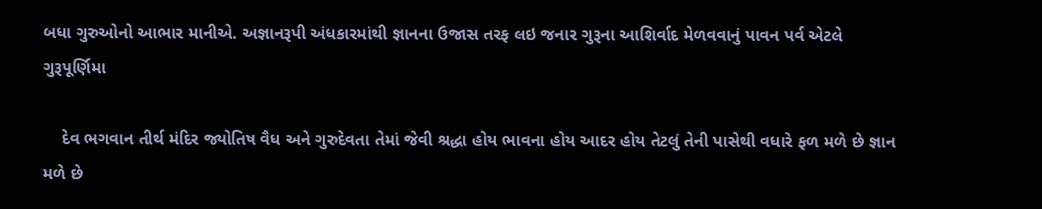બધા ગુરુઓનો આભાર માનીએ. અજ્ઞાનરૂપી અંધકારમાંથી જ્ઞાનના ઉજાસ તરફ લઇ જનાર ગુરૂના આશિર્વાદ મેળવવાનું પાવન પર્વ એટલે ગુરૂપૂર્ણિમા

    દેવ ભગવાન તીર્થ મંદિર જ્યોતિષ વૈધ અને ગુરુદેવતા તેમાં જેવી શ્રદ્ધા હોય ભાવના હોય આદર હોય તેટલું તેની પાસેથી વધારે ફળ મળે છે જ્ઞાન મળે છે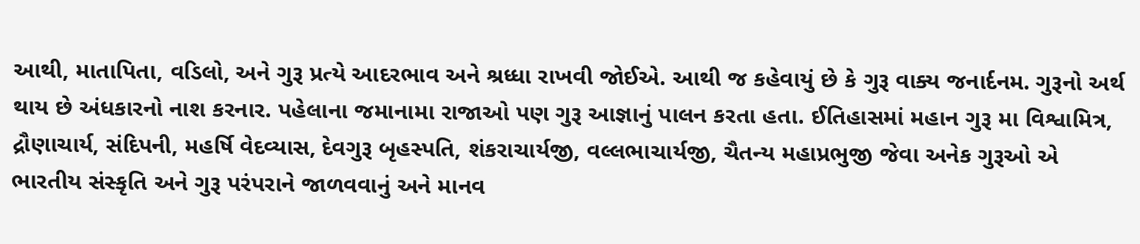આથી, માતાપિતા, વડિલો, અને ગુરૂ પ્રત્યે આદરભાવ અને શ્રધ્ધા રાખવી જોઈએ. આથી જ કહેવાયું છે કે ગુરૂ વાક્ય જનાર્દનમ. ગુરૂનો અર્થ થાય છે અંધકારનો નાશ કરનાર. પહેલાના જમાનામા રાજાઓ પણ ગુરૂ આજ્ઞાનું પાલન કરતા હતા. ઈતિહાસમાં મહાન ગુરૂ મા વિશ્વામિત્ર, દ્રૌણાચાર્ય, સંદિપની, મહર્ષિ વેદવ્યાસ, દેવગુરૂ બૃહસ્પતિ, શંકરાચાર્યજી, વલ્લભાચાર્યજી, ચૈતન્ય મહાપ્રભુજી જેવા અનેક ગુરૂઓ એ ભારતીય સંસ્કૃતિ અને ગુરૂ પરંપરાને જાળવવાનું અને માનવ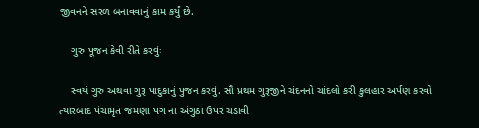જીવનને સરળ બનાવવાનું કામ કર્યું છે.

    ગુરુ પૂજન કેવી રીતે કરવુંઃ

    સ્વયં ગુરુ અથવા ગુરૂ પાદુકાનું પુજન કરવું. સૌ પ્રથમ ગુરૂજીને ચંદનનો ચાંદલો કરી કુલહાર અર્પણ કરવો ત્યારબાદ પંચામૃત જમણા પગ ના અંગુઠા ઉપર ચડાવી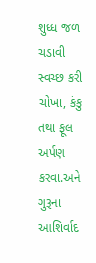શુધ્ધ જળ ચડાવી સ્વચ્છ કરી ચોખા, કંકુ તથા ફૂલ અર્પણ કરવા.અને ગુરૂના આશિર્વાદ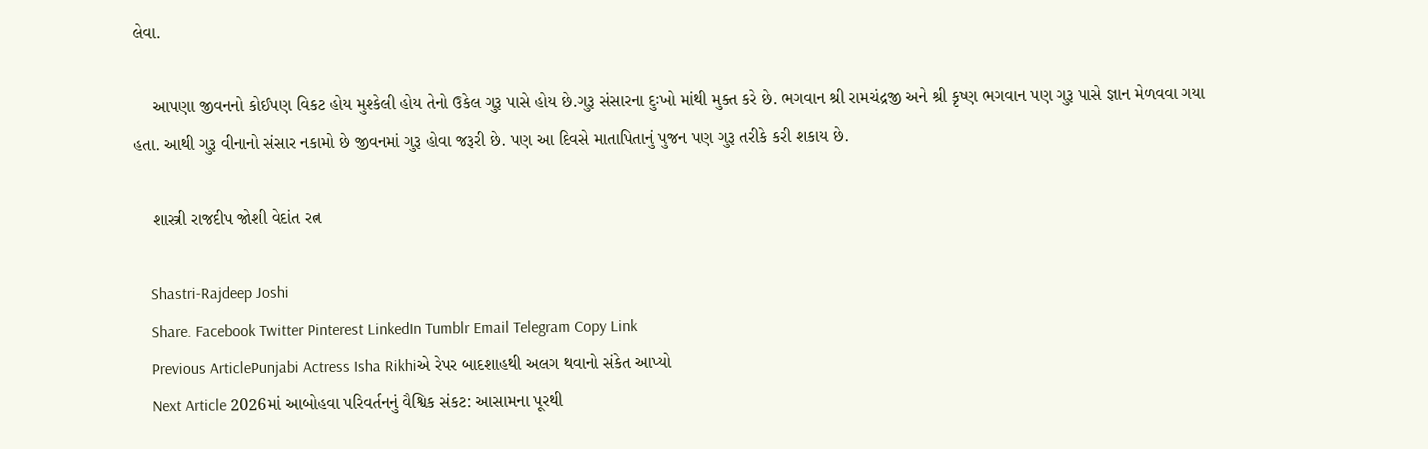લેવા.

    આપણા જીવનનો કોઈપણ વિકટ હોય મુશ્કેલી હોય તેનો ઉકેલ ગુરૂ પાસે હોય છે.ગુરૂ સંસારના દુઃખો માંથી મુક્ત કરે છે. ભગવાન શ્રી રામચંદ્રજી અને શ્રી કૃષ્ણ ભગવાન પણ ગુરૂ પાસે જ્ઞાન મેળવવા ગયા હતા. આથી ગુરૂ વીનાનો સંસાર નકામો છે જીવનમાં ગુરૂ હોવા જરૂરી છે. પણ આ દિવસે માતાપિતાનું પુજન પણ ગુરૂ તરીકે કરી શકાય છે.

    શાસ્ત્રી રાજદીપ જોશી વેદાંત રત્ન

    Shastri-Rajdeep Joshi
    Share. Facebook Twitter Pinterest LinkedIn Tumblr Email Telegram Copy Link
    Previous ArticlePunjabi Actress Isha Rikhiએ રેપર બાદશાહથી અલગ થવાનો સંકેત આપ્યો
    Next Article 2026માં આબોહવા પરિવર્તનનું વૈશ્વિક સંકટ: આસામના પૂરથી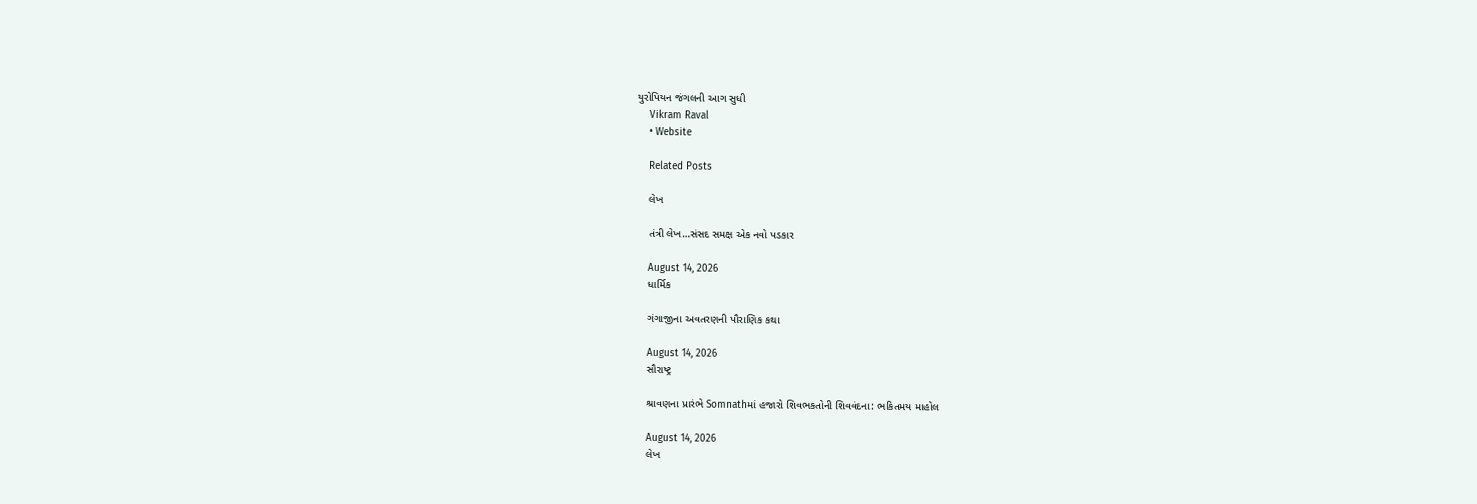યુરોપિયન જંગલની આગ સુધી
    Vikram Raval
    • Website

    Related Posts

    લેખ

    તંત્રી લેખ…સંસદ સમક્ષ એક નવો પડકાર

    August 14, 2026
    ધાર્મિક

    ગંગાજીના અવતરણની પૌરાણિક કથા

    August 14, 2026
    સૌરાષ્ટ્ર

    શ્રાવણના પ્રારંભે Somnathમાં હજારો શિવભકતોની શિવવંદના: ભકિતમય માહોલ

    August 14, 2026
    લેખ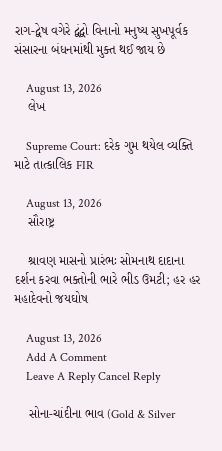રાગ-દ્વેષ વગેરે દ્વંદ્વો વિનાનો મનુષ્ય સુખપૂર્વક સંસારના બંધનમાંથી મુક્ત થઈ જાય છે

    August 13, 2026
    લેખ

    Supreme Court: દરેક ગુમ થયેલ વ્યક્તિ માટે તાત્કાલિક FIR

    August 13, 2026
    સૌરાષ્ટ્ર

    શ્રાવણ માસનો પ્રારંભઃ સોમનાથ દાદાના દર્શન કરવા ભક્તોની ભારે ભીડ ઉમટી; હર હર મહાદેવનો જયઘોષ

    August 13, 2026
    Add A Comment
    Leave A Reply Cancel Reply

    સોના-ચાંદીના ભાવ (Gold & Silver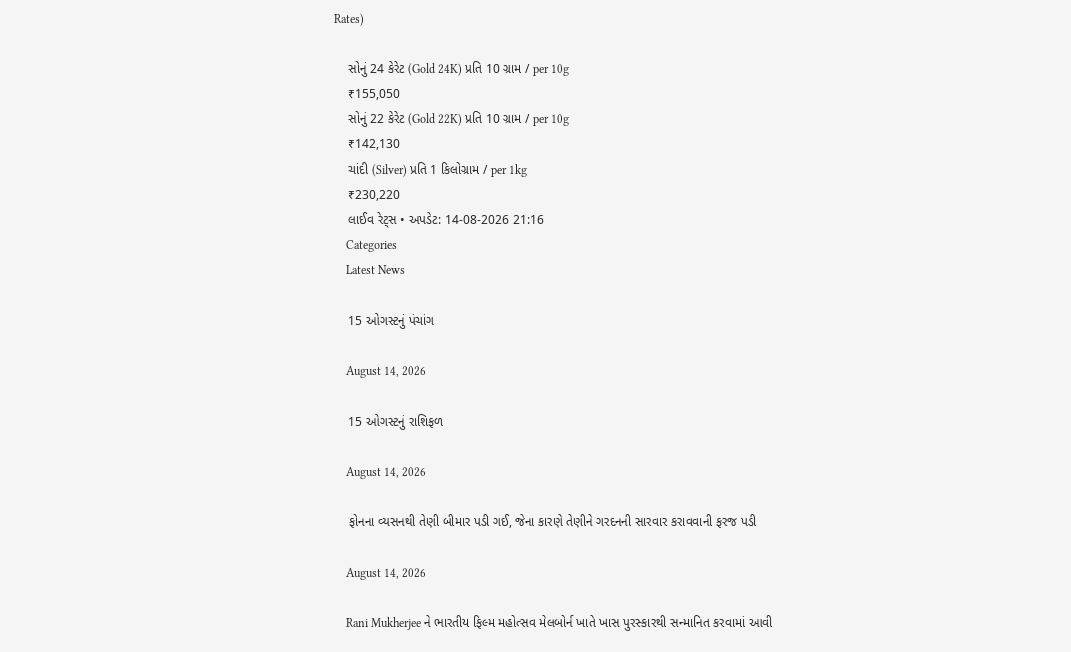Rates)

    સોનું 24 કેરેટ (Gold 24K) પ્રતિ 10 ગ્રામ / per 10g
    ₹155,050
    સોનું 22 કેરેટ (Gold 22K) પ્રતિ 10 ગ્રામ / per 10g
    ₹142,130
    ચાંદી (Silver) પ્રતિ 1 કિલોગ્રામ / per 1kg
    ₹230,220
    લાઈવ રેટ્સ • અપડેટ: 14-08-2026 21:16
    Categories
    Latest News

    15 ઓગસ્ટનું પંચાંગ

    August 14, 2026

    15 ઓગસ્ટનું રાશિફળ

    August 14, 2026

    ફોનના વ્યસનથી તેણી બીમાર પડી ગઈ, જેના કારણે તેણીને ગરદનની સારવાર કરાવવાની ફરજ પડી

    August 14, 2026

    Rani Mukherjee ને ભારતીય ફિલ્મ મહોત્સવ મેલબોર્ન ખાતે ખાસ પુરસ્કારથી સન્માનિત કરવામાં આવી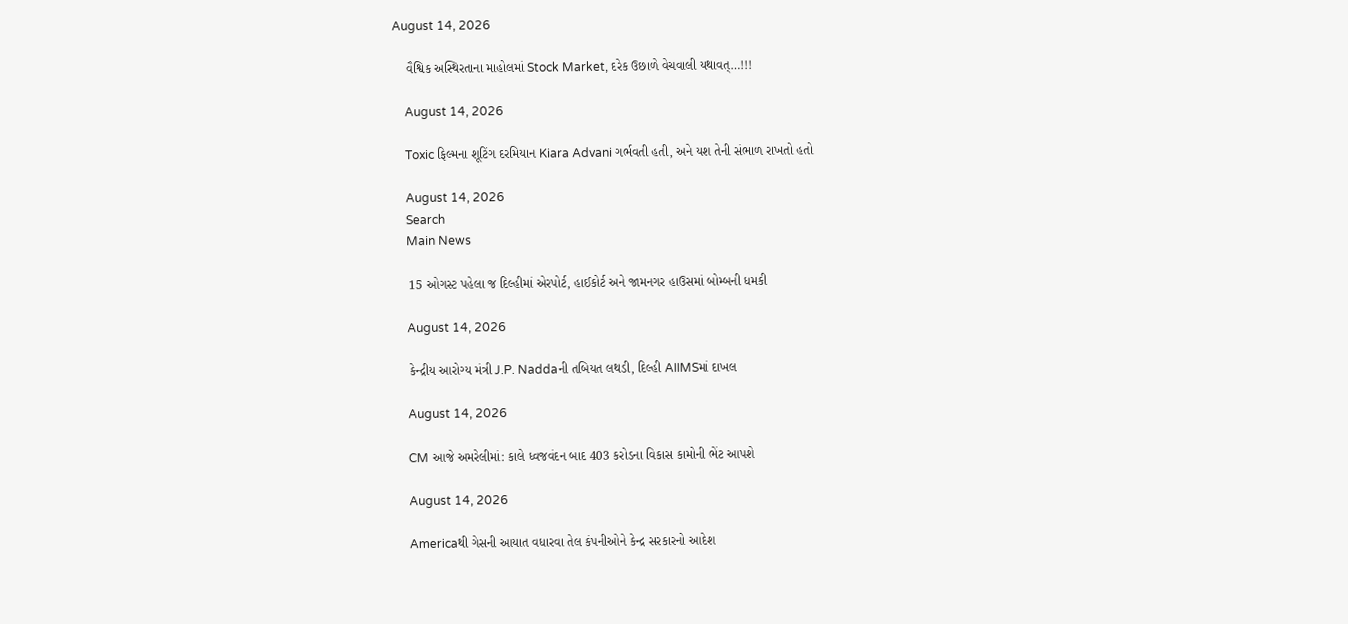August 14, 2026

    વૈશ્વિક અસ્થિરતાના માહોલમાં Stock Market, દરેક ઉછાળે વેચવાલી યથાવત્…!!!

    August 14, 2026

    Toxic ફિલ્મના શૂટિંગ દરમિયાન Kiara Advani ગર્ભવતી હતી, અને યશ તેની સંભાળ રાખતો હતો

    August 14, 2026
    Search
    Main News

    15 ઓગસ્ટ પહેલા જ દિલ્હીમાં એરપોર્ટ, હાઈકોર્ટ અને જામનગર હાઉસમાં બોમ્બની ધમકી

    August 14, 2026

    કેન્દ્રીય આરોગ્ય મંત્રી J.P. Naddaની તબિયત લથડી, દિલ્હી AIIMSમાં દાખલ

    August 14, 2026

    CM આજે અમરેલીમાં: કાલે ધ્વજવંદન બાદ 403 કરોડના વિકાસ કામોની ભેંટ આપશે

    August 14, 2026

    Americaથી ગેસની આયાત વધારવા તેલ કંપનીઓને કેન્દ્ર સરકારનો આદેશ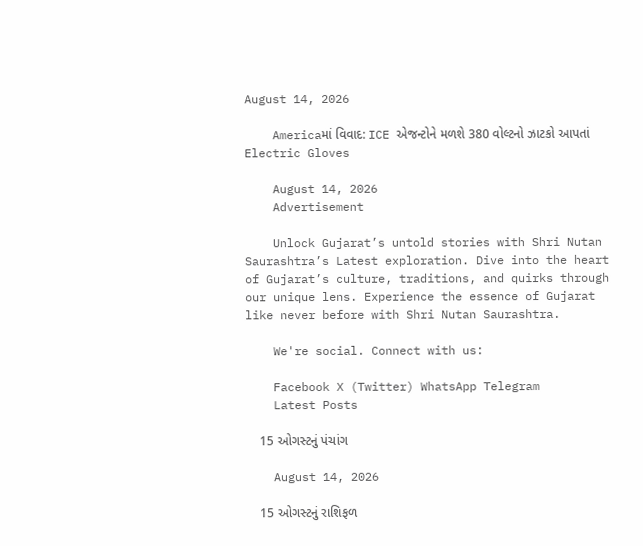August 14, 2026

    Americaમાં વિવાદ: ICE એજન્ટોને મળશે 380 વોલ્ટનો ઝાટકો આપતાં Electric Gloves

    August 14, 2026
    Advertisement

    Unlock Gujarat’s untold stories with Shri Nutan Saurashtra’s Latest exploration. Dive into the heart of Gujarat’s culture, traditions, and quirks through our unique lens. Experience the essence of Gujarat like never before with Shri Nutan Saurashtra.

    We're social. Connect with us:

    Facebook X (Twitter) WhatsApp Telegram
    Latest Posts

    15 ઓગસ્ટનું પંચાંગ

    August 14, 2026

    15 ઓગસ્ટનું રાશિફળ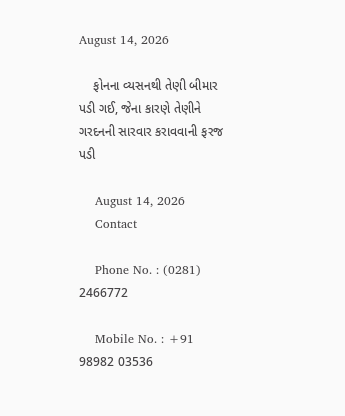August 14, 2026

    ફોનના વ્યસનથી તેણી બીમાર પડી ગઈ, જેના કારણે તેણીને ગરદનની સારવાર કરાવવાની ફરજ પડી

    August 14, 2026
    Contact

    Phone No. : (0281) 2466772

    Mobile No. : +91 98982 03536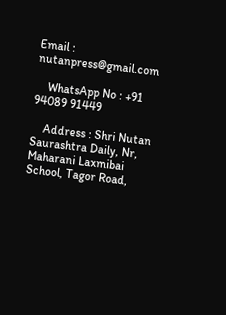Email : nutanpress@gmail.com

    WhatsApp No : +91 94089 91449

    Address : Shri Nutan Saurashtra Daily, Nr, Maharani Laxmibai School, Tagor Road,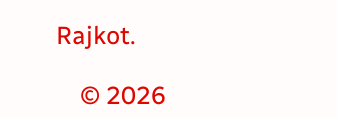Rajkot.

    © 2026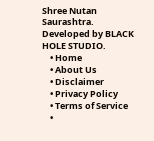Shree Nutan Saurashtra. Developed by BLACK HOLE STUDIO.
    • Home
    • About Us
    • Disclaimer
    • Privacy Policy
    • Terms of Service
    •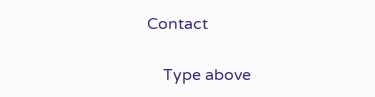Contact

    Type above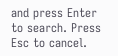and press Enter to search. Press Esc to cancel.